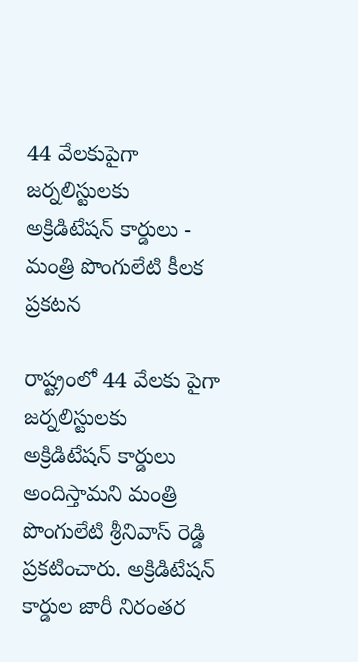44 వేలకుపైగా జర్నలిస్టులకు అక్రిడిటేషన్ కార్డులు - మంత్రి పొంగులేటి కీలక ప్రకటన

రాష్ట్రంలో 44 వేలకు పైగా జర్నలిస్టులకు అక్రిడిటేషన్ కార్డులు అందిస్తామని మంత్రి పొంగులేటి శ్రీనివాస్ రెడ్డి ప్రకటించారు. అక్రిడిటేషన్ కార్డుల జారీ నిరంతర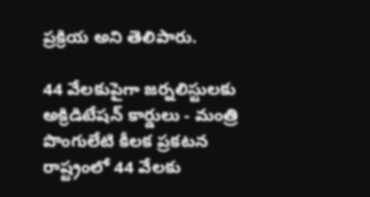ప్రక్రియ అని తెలిపారు.

44 వేలకుపైగా జర్నలిస్టులకు అక్రిడిటేషన్ కార్డులు - మంత్రి పొంగులేటి కీలక ప్రకటన
రాష్ట్రంలో 44 వేలకు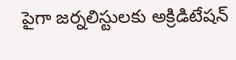పైగా జర్నలిస్టులకు అక్రిడిటేషన్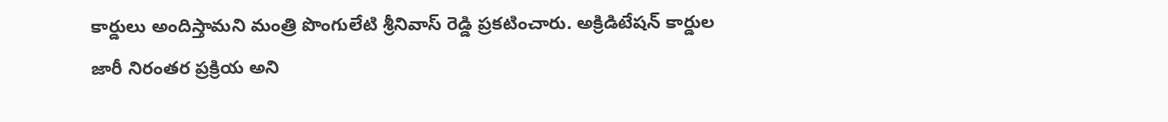కార్డులు అందిస్తామని మంత్రి పొంగులేటి శ్రీనివాస్ రెడ్డి ప్రకటించారు. అక్రిడిటేషన్ కార్డుల జారీ నిరంతర ప్రక్రియ అని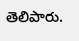తెలిపారు.